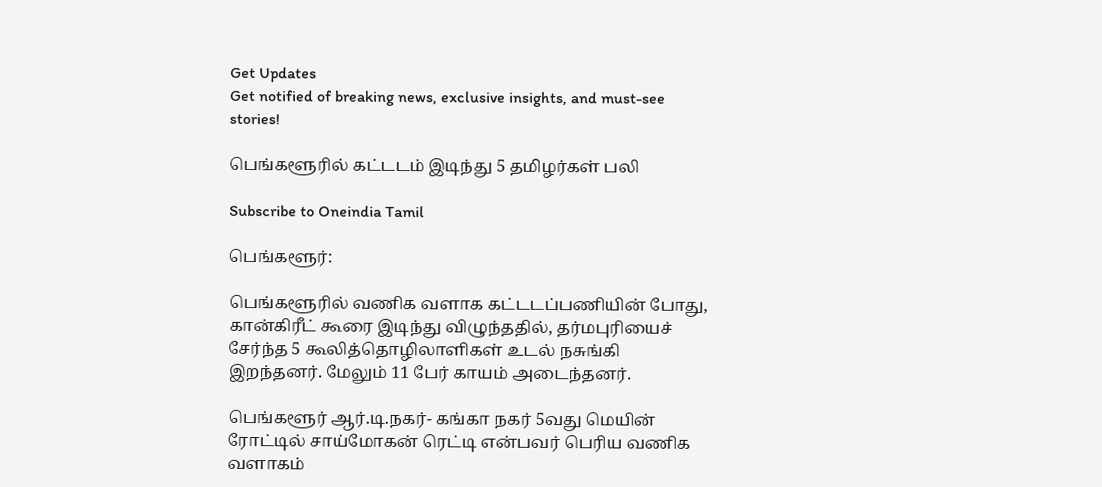Get Updates
Get notified of breaking news, exclusive insights, and must-see stories!

பெங்களூரில் கட்டடம் இடிந்து 5 தமிழர்கள் பலி

Subscribe to Oneindia Tamil

பெங்களூர்:

பெங்களூரில் வணிக வளாக கட்டடப்பணியின் போது, கான்கிரீட் கூரை இடிந்து விழுந்ததில், தர்மபுரியைச் சேர்ந்த 5 கூலித்தொழிலாளிகள் உடல் நசுங்கி இறந்தனர். மேலும் 11 பேர் காயம் அடைந்தனர்.

பெங்களூர் ஆர்.டி.நகர்- கங்கா நகர் 5வது மெயின் ரோட்டில் சாய்மோகன் ரெட்டி என்பவர் பெரிய வணிக வளாகம்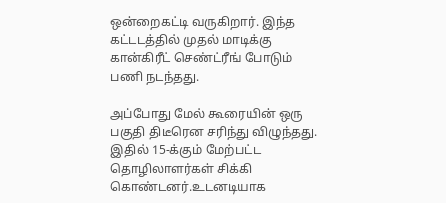ஒன்றைகட்டி வருகிறார். இந்த கட்டடத்தில் முதல் மாடிக்கு கான்கிரீட் செண்ட்ரீங் போடும் பணி நடந்தது.

அப்போது மேல் கூரையின் ஒரு பகுதி திடீரென சரிந்து விழுந்தது. இதில் 15-க்கும் மேற்பட்ட தொழிலாளர்கள் சிக்கி கொண்டனர்.உடனடியாக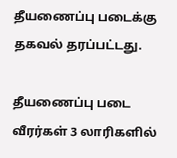தீயணைப்பு படைக்கு தகவல் தரப்பட்டது.

தீயணைப்பு படை வீரர்கள் 3 லாரிகளில்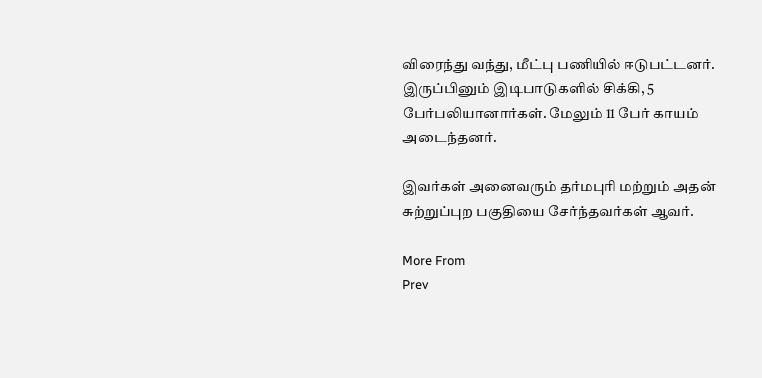விரைந்து வந்து, மீட்பு பணியில் ஈடுபட்டனர். இருப்பினும் இடிபாடுகளில் சிக்கி, 5 பேர்பலியானார்கள். மேலும் 11 பேர் காயம் அடைந்தனர்.

இவர்கள் அனைவரும் தர்மபுரி மற்றும் அதன் சுற்றுப்புற பகுதியை சேர்ந்தவர்கள் ஆவர்.

More From
Prev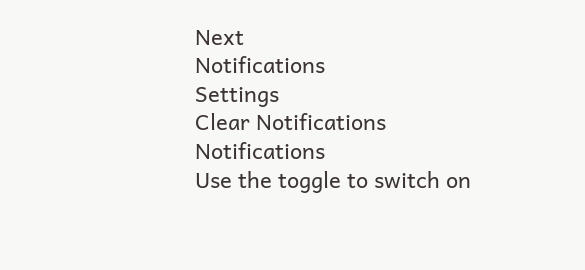Next
Notifications
Settings
Clear Notifications
Notifications
Use the toggle to switch on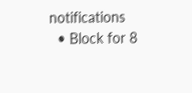notifications
  • Block for 8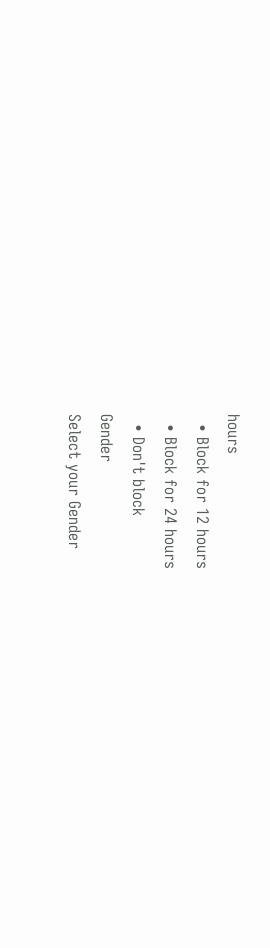hours
  • Block for 12 hours
  • Block for 24 hours
  • Don't block
Gender
Select your Gender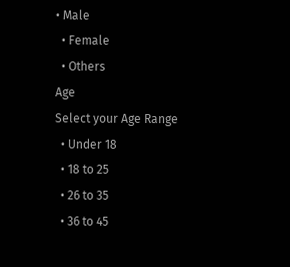• Male
  • Female
  • Others
Age
Select your Age Range
  • Under 18
  • 18 to 25
  • 26 to 35
  • 36 to 45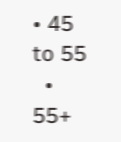• 45 to 55
  • 55+